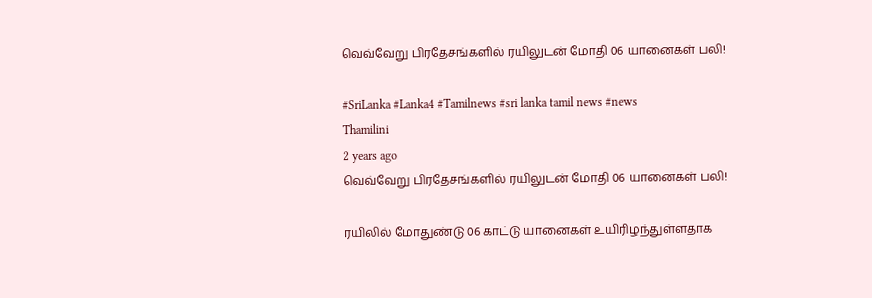வெவ்வேறு பிரதேசங்களில் ரயிலுடன் மோதி 06 யானைகள் பலி!

#SriLanka #Lanka4 #Tamilnews #sri lanka tamil news #news
Thamilini
2 years ago
வெவ்வேறு பிரதேசங்களில் ரயிலுடன் மோதி 06 யானைகள் பலி!

ரயிலில் மோதுண்டு 06 காட்டு யானைகள் உயிரிழந்துள்ளதாக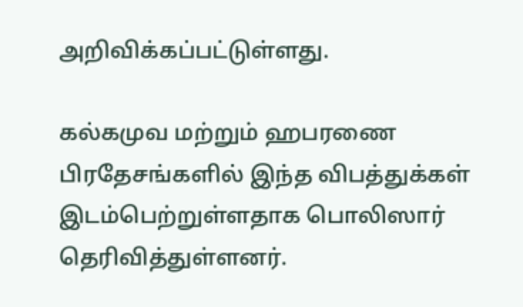அறிவிக்கப்பட்டுள்ளது.

கல்கமுவ மற்றும் ஹபரணை பிரதேசங்களில் இந்த விபத்துக்கள் இடம்பெற்றுள்ளதாக பொலிஸார் தெரிவித்துள்ளனர்.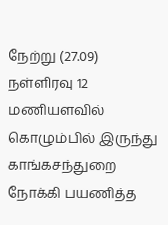நேற்று (27.09) நள்ளிரவு 12 மணியளவில் கொழும்பில் இருந்து காங்கசந்துறை நோக்கி பயணித்த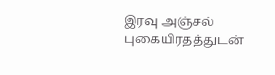இரவு அஞ்சல் புகையிரதத்துடன்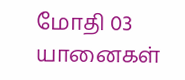மோதி 03 யானைகள்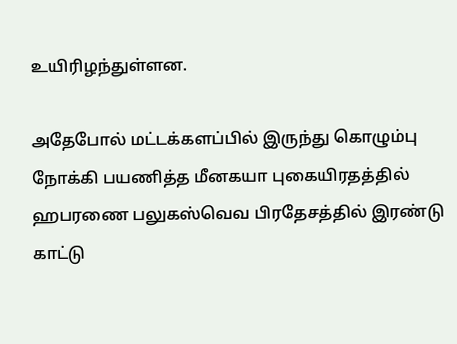உயிரிழந்துள்ளன.

அதேபோல் மட்டக்களப்பில் இருந்து கொழும்பு நோக்கி பயணித்த மீனகயா புகையிரதத்தில் ஹபரணை பலுகஸ்வெவ பிரதேசத்தில் இரண்டு காட்டு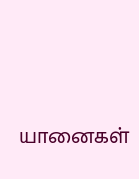யானைகள்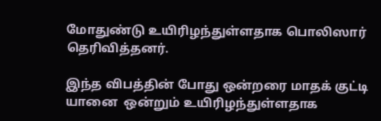மோதுண்டு உயிரிழந்துள்ளதாக பொலிஸார் தெரிவித்தனர்.

இந்த விபத்தின் போது ஒன்றரை மாதக் குட்டி யானை  ஒன்றும் உயிரிழந்துள்ளதாக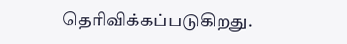தெரிவிக்கப்படுகிறது.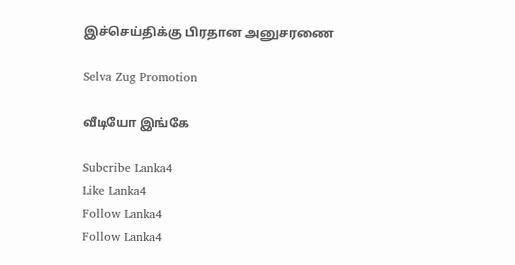இச்செய்திக்கு பிரதான அனுசரணை

Selva Zug Promotion

வீடியோ இங்கே

Subcribe Lanka4
Like Lanka4
Follow Lanka4
Follow Lanka4